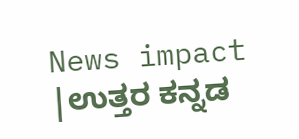News impact |ಉತ್ತರ ಕನ್ನಡ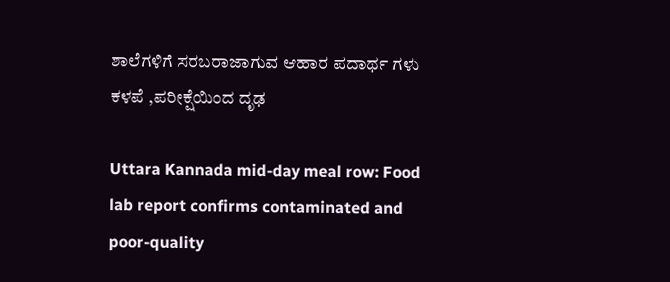ಶಾಲೆಗಳಿಗೆ ಸರಬರಾಜಾಗುವ ಆಹಾರ ಪದಾರ್ಥ ಗಳು ಕಳಪೆ ,ಪರೀಕ್ಷೆಯಿಂದ ದೃಢ

Uttara Kannada mid-day meal row: Food lab report confirms contaminated and poor-quality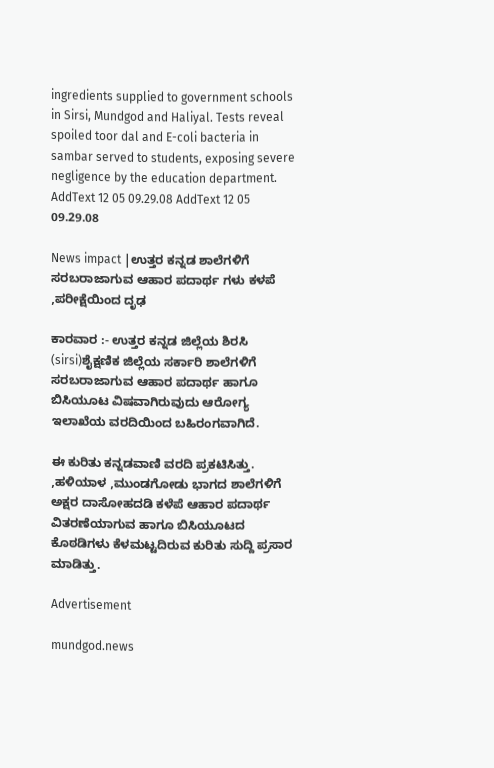ingredients supplied to government schools in Sirsi, Mundgod and Haliyal. Tests reveal spoiled toor dal and E-coli bacteria in sambar served to students, exposing severe negligence by the education department.
AddText 12 05 09.29.08 AddText 12 05 09.29.08

News impact |ಉತ್ತರ ಕನ್ನಡ ಶಾಲೆಗಳಿಗೆ ಸರಬರಾಜಾಗುವ ಆಹಾರ ಪದಾರ್ಥ ಗಳು ಕಳಪೆ ,ಪರೀಕ್ಷೆಯಿಂದ ದೃಢ

ಕಾರವಾರ :- ಉತ್ತರ ಕನ್ನಡ ಜಿಲ್ಲೆಯ ಶಿರಸಿ (sirsi)ಶೈಕ್ಷಣಿಕ ಜಿಲ್ಲೆಯ ಸರ್ಕಾರಿ ಶಾಲೆಗಳಿಗೆ ಸರಬರಾಜಾಗುವ ಆಹಾರ ಪದಾರ್ಥ ಹಾಗೂ ಬಿಸಿಯೂಟ ವಿಷವಾಗಿರುವುದು ಆರೋಗ್ಯ ಇಲಾಖೆಯ ವರದಿಯಿಂದ ಬಹಿರಂಗವಾಗಿದೆ.

ಈ ಕುರಿತು ಕನ್ನಡವಾಣಿ ವರದಿ ಪ್ರಕಟಿಸಿತ್ತು. ,ಹಳಿಯಾಳ ,ಮುಂಡಗೋಡು ಭಾಗದ ಶಾಲೆಗಳಿಗೆ ಅಕ್ಷರ ದಾಸೋಹದಡಿ ಕಳೆಪೆ ಆಹಾರ ಪದಾರ್ಥ ವಿತರಣೆಯಾಗುವ ಹಾಗೂ ಬಿಸಿಯೂಟದ ಕೊಠಡಿಗಳು ಕೆಳಮಟ್ಟದಿರುವ ಕುರಿತು ಸುದ್ದಿ ಪ್ರಸಾರ ಮಾಡಿತ್ತು.

Advertisement

mundgod.news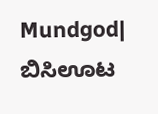Mundgod| ಬಿಸಿಊಟ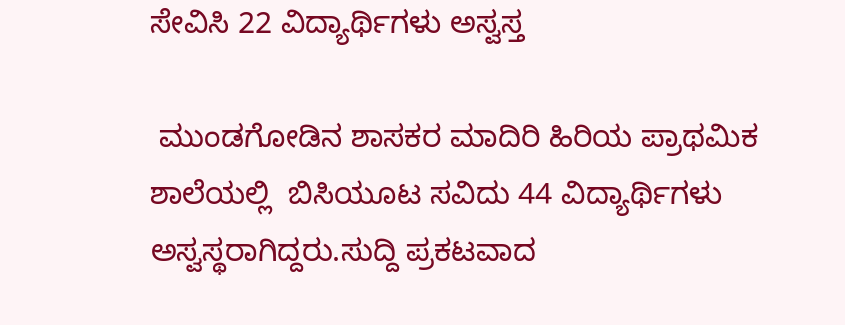ಸೇವಿಸಿ 22 ವಿದ್ಯಾರ್ಥಿಗಳು ಅಸ್ವಸ್ತ

 ಮುಂಡಗೋಡಿನ ಶಾಸಕರ ಮಾದಿರಿ ಹಿರಿಯ ಪ್ರಾಥಮಿಕ ಶಾಲೆಯಲ್ಲಿ  ಬಿಸಿಯೂಟ ಸವಿದು 44 ವಿದ್ಯಾರ್ಥಿಗಳು ಅಸ್ವಸ್ಥರಾಗಿದ್ದರು.ಸುದ್ದಿ ಪ್ರಕಟವಾದ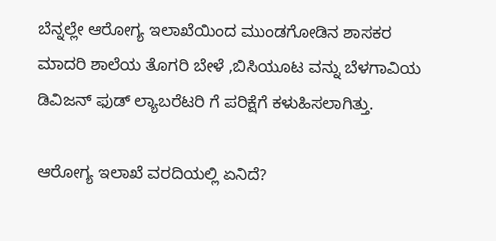ಬೆನ್ನಲ್ಲೇ ಆರೋಗ್ಯ ಇಲಾಖೆಯಿಂದ ಮುಂಡಗೋಡಿನ ಶಾಸಕರ ಮಾದರಿ ಶಾಲೆಯ ತೊಗರಿ ಬೇಳೆ ,ಬಿಸಿಯೂಟ ವನ್ನು ಬೆಳಗಾವಿಯ ಡಿವಿಜನ್ ಫುಡ್ ಲ್ಯಾಬರೆಟರಿ ಗೆ ಪರಿಕ್ಷೆಗೆ ಕಳುಹಿಸಲಾಗಿತ್ತು.

ಆರೋಗ್ಯ ಇಲಾಖೆ ವರದಿಯಲ್ಲಿ ಏನಿದೆ?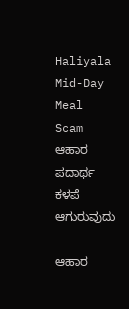Haliyala Mid-Day Meal Scam
ಆಹಾರ ಪದಾರ್ಥ ಕಳಪೆ ಆಗುರುವುದು

ಆಹಾರ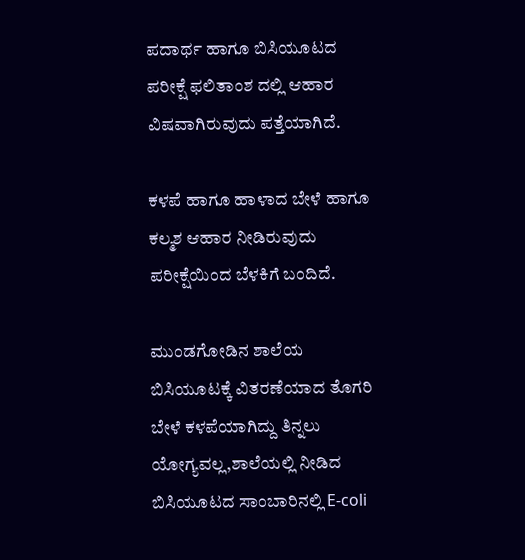ಪದಾರ್ಥ ಹಾಗೂ ಬಿಸಿಯೂಟದ ಪರೀಕ್ಷೆ ಫಲಿತಾಂಶ ದಲ್ಲಿ ಆಹಾರ ವಿಷವಾಗಿರುವುದು ಪತ್ತೆಯಾಗಿದೆ.

ಕಳಪೆ ಹಾಗೂ ಹಾಳಾದ ಬೇಳೆ ಹಾಗೂ ಕಲ್ಮಶ ಆಹಾರ ನೀಡಿರುವುದು ಪರೀಕ್ಷೆಯಿಂದ ಬೆಳಕಿಗೆ ಬಂದಿದೆ.

ಮುಂಡಗೋಡಿನ ಶಾಲೆಯ ಬಿಸಿಯೂಟಕ್ಕೆ ವಿತರಣೆಯಾದ ತೊಗರಿ ಬೇಳೆ ಕಳಪೆಯಾಗಿದ್ದು ತಿನ್ನಲು ಯೋಗ್ಯವಲ್ಲ,ಶಾಲೆಯಲ್ಲಿ ನೀಡಿದ ಬಿಸಿಯೂಟದ ಸಾಂಬಾರಿನಲ್ಲಿ E-coli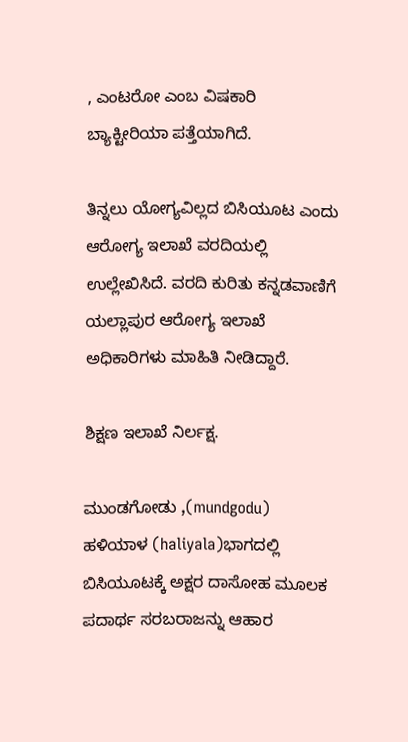, ಎಂಟರೋ ಎಂಬ ವಿಷಕಾರಿ ಬ್ಯಾಕ್ಟೀರಿಯಾ ಪತ್ತೆಯಾಗಿದೆ.

ತಿನ್ನಲು ಯೋಗ್ಯವಿಲ್ಲದ ಬಿಸಿಯೂಟ ಎಂದು ಆರೋಗ್ಯ ಇಲಾಖೆ ವರದಿಯಲ್ಲಿ ಉಲ್ಲೇಖಿಸಿದೆ. ವರದಿ ಕುರಿತು ಕನ್ನಡವಾಣಿಗೆ ಯಲ್ಲಾಪುರ ಆರೋಗ್ಯ ಇಲಾಖೆ ಅಧಿಕಾರಿಗಳು ಮಾಹಿತಿ ನೀಡಿದ್ದಾರೆ.

ಶಿಕ್ಷಣ ಇಲಾಖೆ ನಿರ್ಲಕ್ಷ.

ಮುಂಡಗೋಡು ,(mundgodu) ಹಳಿಯಾಳ (haliyala)ಭಾಗದಲ್ಲಿ ಬಿಸಿಯೂಟಕ್ಕೆ ಅಕ್ಷರ ದಾಸೋಹ ಮೂಲಕ ಪದಾರ್ಥ ಸರಬರಾಜನ್ನು ಆಹಾರ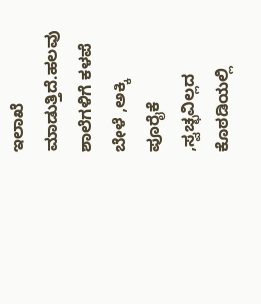ಇಲಾಖೆ ಮಾಡುತ್ತಿದೆ.ಹಲವು ಶಾಲೆಗಳಿಗೆ ಕಳಪೆ ಬೇಳೆ ,ಅಕ್ಕಿ ಪೂರೈಕೆ ,ಸ್ವಚ್ಛವಿಲ್ಲದ ಕೊಠಡಿಯಲ್ಲಿ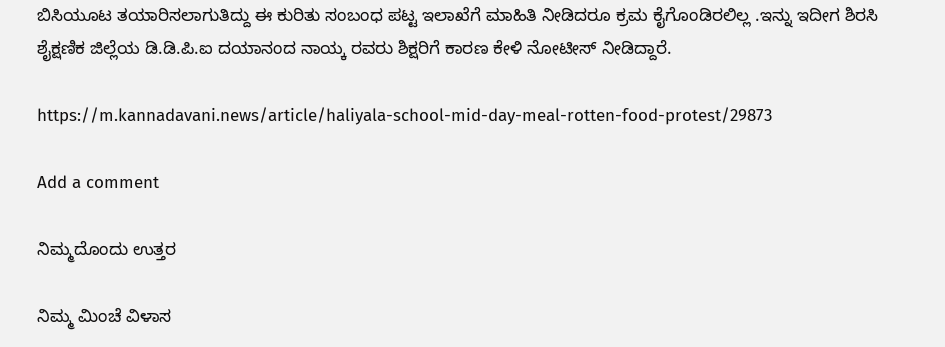ಬಿಸಿಯೂಟ ತಯಾರಿಸಲಾಗುತಿದ್ದು ಈ ಕುರಿತು ಸಂಬಂಧ ಪಟ್ಟ ಇಲಾಖೆಗೆ ಮಾಹಿತಿ ನೀಡಿದರೂ ಕ್ರಮ ಕೈಗೊಂಡಿರಲಿಲ್ಲ .ಇನ್ನು ಇದೀಗ ಶಿರಸಿ ಶೈಕ್ಷಣಿಕ ಜಿಲ್ಲೆಯ ಡಿ.ಡಿ.ಪಿ.ಐ ದಯಾನಂದ ನಾಯ್ಕ ರವರು ಶಿಕ್ಷರಿಗೆ ಕಾರಣ ಕೇಳಿ ನೋಟೀಸ್ ನೀಡಿದ್ದಾರೆ.

https://m.kannadavani.news/article/haliyala-school-mid-day-meal-rotten-food-protest/29873

Add a comment

ನಿಮ್ಮದೊಂದು ಉತ್ತರ

ನಿಮ್ಮ ಮಿಂಚೆ ವಿಳಾಸ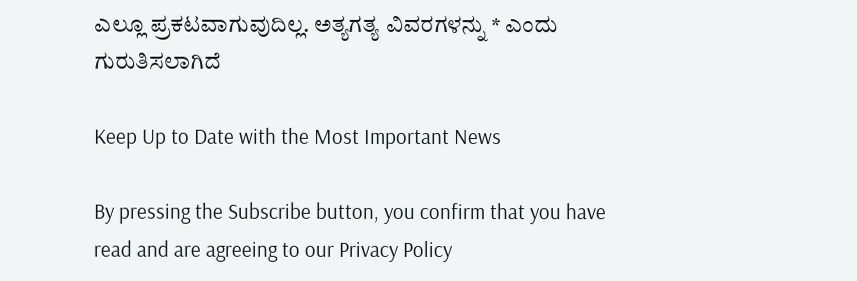ಎಲ್ಲೂ ಪ್ರಕಟವಾಗುವುದಿಲ್ಲ. ಅತ್ಯಗತ್ಯ ವಿವರಗಳನ್ನು * ಎಂದು ಗುರುತಿಸಲಾಗಿದೆ

Keep Up to Date with the Most Important News

By pressing the Subscribe button, you confirm that you have read and are agreeing to our Privacy Policy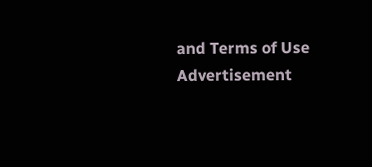and Terms of Use
Advertisement